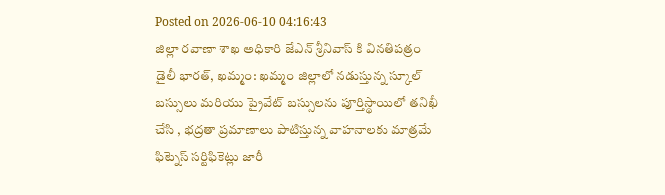Posted on 2026-06-10 04:16:43
జిల్లా రవాణా శాఖ అధికారి జేఎన్ శ్రీనివాస్ కి వినతిపత్రం
డైలీ భారత్, ఖమ్మం: ఖమ్మం జిల్లాలో నడుస్తున్న స్కూల్ బస్సులు మరియు ప్రైవేట్ బస్సులను పూర్తిస్థాయిలో తనిఖీ చేసి , భద్రతా ప్రమాణాలు పాటిస్తున్న వాహనాలకు మాత్రమే ఫిట్నెస్ సర్టిఫికెట్లు జారీ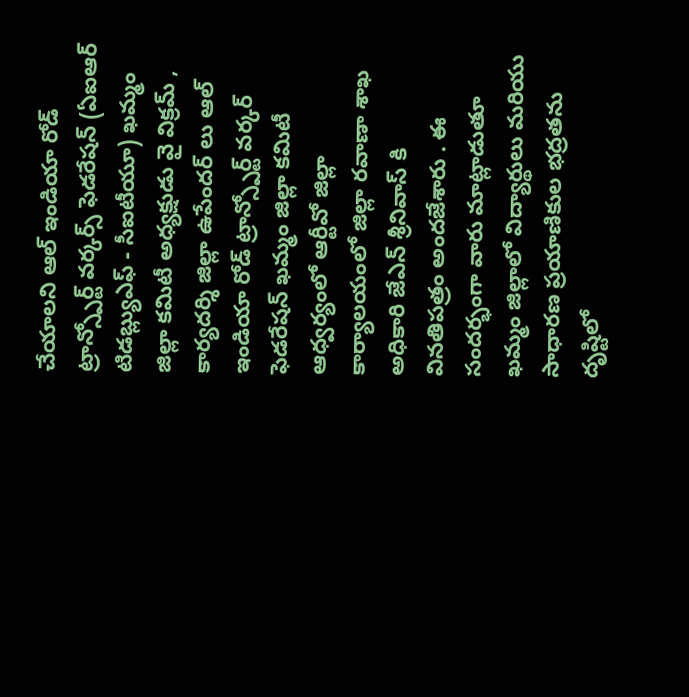చేయాలని ఆల్ ఇండియా రోడ్ ట్రాన్స్పోర్ట్ వర్కర్స్ ఫెడరేషన్ (ఏఐఆర్ టిడబ్ల్యుఎఫ్ - సీఐటీయూ) ఖమ్మం జిల్లా కమిటీ అధ్యక్షుడు వై విక్రమ్ , కార్యదర్శి జిల్లా ఉపేందర్ లు ఆల్ ఇండియా రోడ్ ట్రాన్స్పోర్ట్ వర్కర్ ఫెడరేషన్ ఖమ్మం జిల్లా కమిటీ ఆధ్వర్యంలో ఆర్టీవో జిల్లా కార్యాలయంలో జిల్లా రవాణా శాఖ అధికారి జేఎన్ శ్రీనివాస్ కి వినతిపత్రం అందజేశారు . ఈ సందర్భంగా వారు మాట్లాడుతూ ఖమ్మం జిల్లాలో విద్యార్థులు మరియు సాధారణ ప్రయాణికుల భద్రతను దృష్టిలో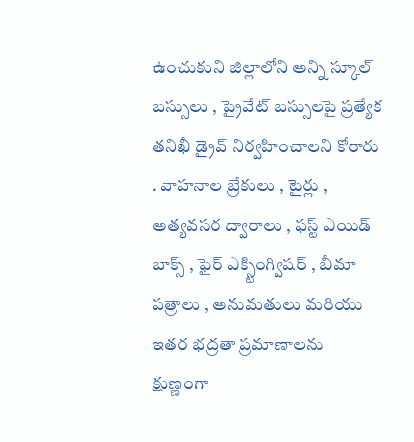ఉంచుకుని జిల్లాలోని అన్ని స్కూల్ బస్సులు , ప్రైవేట్ బస్సులపై ప్రత్యేక తనిఖీ డ్రైవ్ నిర్వహించాలని కోరారు . వాహనాల బ్రేకులు , టైర్లు , అత్యవసర ద్వారాలు , ఫస్ట్ ఎయిడ్ బాక్స్ , ఫైర్ ఎక్స్టింగ్విషర్ , బీమా పత్రాలు , అనుమతులు మరియు ఇతర భద్రతా ప్రమాణాలను క్షుణ్ణంగా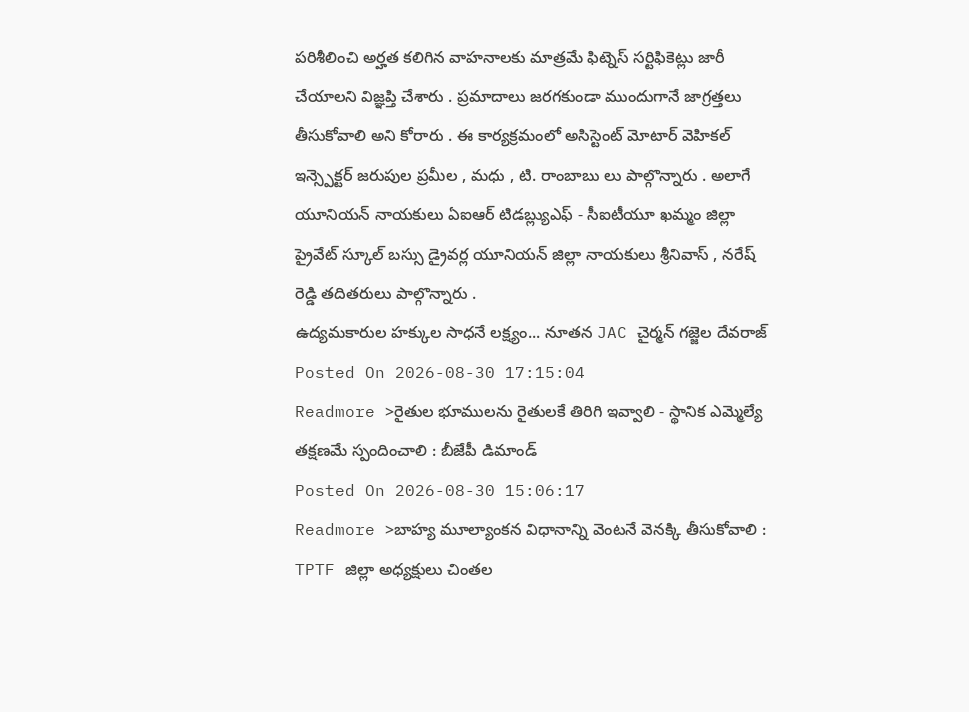పరిశీలించి అర్హత కలిగిన వాహనాలకు మాత్రమే ఫిట్నెస్ సర్టిఫికెట్లు జారీ చేయాలని విజ్ఞప్తి చేశారు . ప్రమాదాలు జరగకుండా ముందుగానే జాగ్రత్తలు తీసుకోవాలి అని కోరారు . ఈ కార్యక్రమంలో అసిస్టెంట్ మోటార్ వెహికల్ ఇన్స్పెక్టర్ జరుపుల ప్రమీల , మధు , టి. రాంబాబు లు పాల్గొన్నారు . అలాగే యూనియన్ నాయకులు ఏఐఆర్ టిడబ్ల్యుఎఫ్ - సీఐటీయూ ఖమ్మం జిల్లా ప్రైవేట్ స్కూల్ బస్సు డ్రైవర్ల యూనియన్ జిల్లా నాయకులు శ్రీనివాస్ , నరేష్ రెడ్డి తదితరులు పాల్గొన్నారు .
ఉద్యమకారుల హక్కుల సాధనే లక్ష్యం... నూతన JAC చైర్మన్ గజ్జెల దేవరాజ్
Posted On 2026-08-30 17:15:04
Readmore >రైతుల భూములను రైతులకే తిరిగి ఇవ్వాలి - స్థానిక ఎమ్మెల్యే తక్షణమే స్పందించాలి : బీజేపీ డిమాండ్
Posted On 2026-08-30 15:06:17
Readmore >బాహ్య మూల్యాంకన విధానాన్ని వెంటనే వెనక్కి తీసుకోవాలి : TPTF జిల్లా అధ్యక్షులు చింతల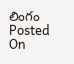లింగం
Posted On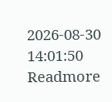2026-08-30 14:01:50
Readmore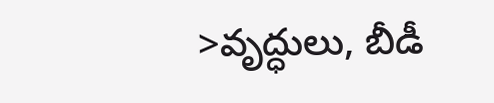>వృద్ధులు, బీడీ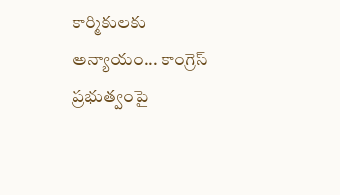కార్మికులకు అన్యాయం... కాంగ్రెస్ ప్రభుత్వంపై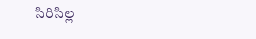సిరిసిల్ల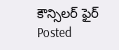కౌన్సిలర్ ఫైర్
Posted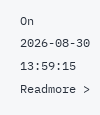On 2026-08-30 13:59:15
Readmore >